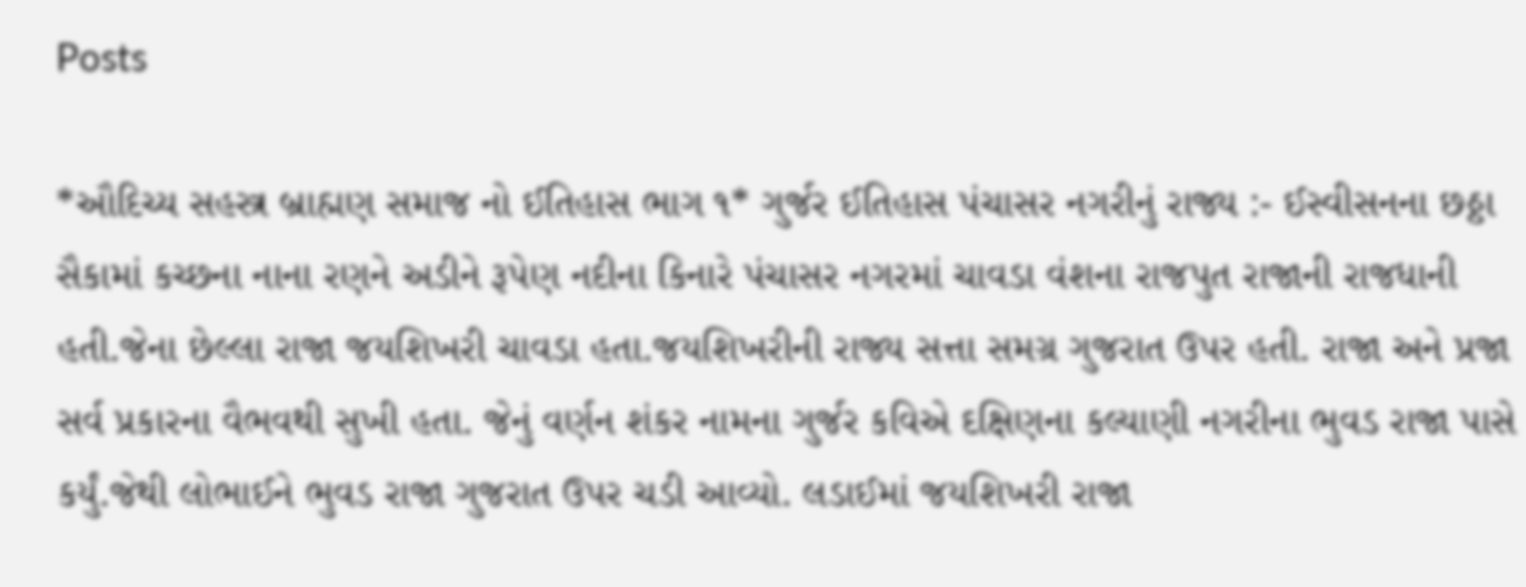Posts

*ઔદિચ્ય સહસ્ત્ર બ્રાહ્મણ સમાજ નો ઈતિહાસ ભાગ ૧* ગુર્જર ઈતિહાસ પંચાસર નગરીનું રાજ્ય :- ઈસ્વીસનના છઠ્ઠા સૈકામાં કચ્છના નાના રણને અડીને રૂપેણ નદીના કિનારે પંચાસર નગરમાં ચાવડા વંશના રાજપુત રાજાની રાજધાની હતી.જેના છેલ્લા રાજા જયશિખરી ચાવડા હતા.જયશિખરીની રાજ્ય સત્તા સમગ્ર ગુજરાત ઉપર હતી. રાજા અને પ્રજા સર્વ પ્રકારના વૈભવથી સુખી હતા. જેનું વર્ણન શંકર નામના ગુર્જર કવિએ દક્ષિણના કલ્યાણી નગરીના ભુવડ રાજા પાસે કર્યું.જેથી લોભાઈને ભુવડ રાજા ગુજરાત ઉપર ચડી આવ્યો. લડાઈમાં જયશિખરી રાજા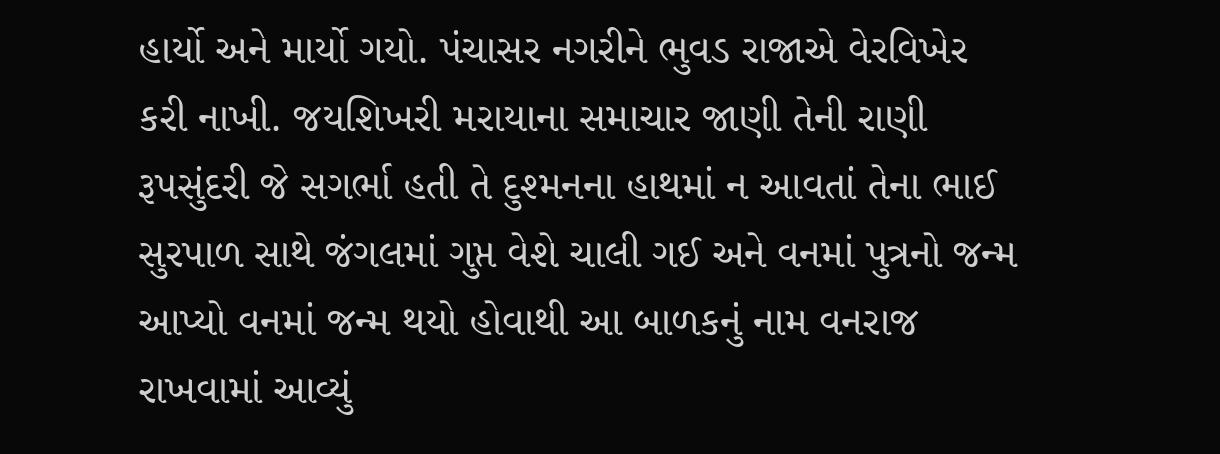હાર્યો અને માર્યો ગયો. પંચાસર નગરીને ભુવડ રાજાએ વેરવિખેર કરી નાખી. જયશિખરી મરાયાના સમાચાર જાણી તેની રાણી રૂપસુંદરી જે સગર્ભા હતી તે દુશ્મનના હાથમાં ન આવતાં તેના ભાઈ સુરપાળ સાથે જંગલમાં ગુપ્ત વેશે ચાલી ગઈ અને વનમાં પુત્રનો જન્મ આપ્યો વનમાં જન્મ થયો હોવાથી આ બાળકનું નામ વનરાજ રાખવામાં આવ્યું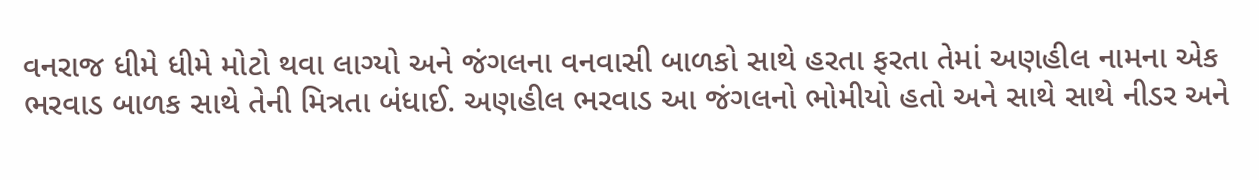વનરાજ ધીમે ધીમે મોટો થવા લાગ્યો અને જંગલના વનવાસી બાળકો સાથે હરતા ફરતા તેમાં અણહીલ નામના એક ભરવાડ બાળક સાથે તેની મિત્રતા બંધાઈ. અણહીલ ભરવાડ આ જંગલનો ભોમીયો હતો અને સાથે સાથે નીડર અને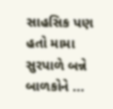સાહસિક પણ હતો મામા સુરપાળે બન્ને બાળકોને ...